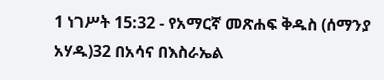1 ነገሥት 15:32 - የአማርኛ መጽሐፍ ቅዱስ (ሰማንያ አሃዱ)32 በአሳና በእስራኤል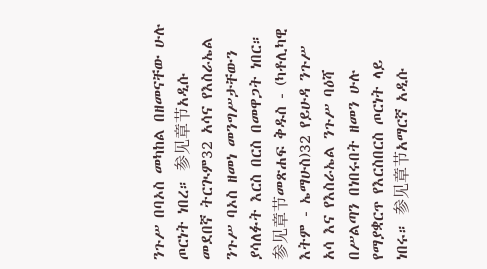ንጉሥ በባኦስ መካከል በዘመናቸው ሁሉ ጦርነት ነበረ። 参见章节አዲሱ መደበኛ ትርጒም32 አሳና የእስራኤል ንጉሥ ባኦስ ዘመነ መንግሥታቸውን ያሳለፉት እርስ በርስ በመዋጋት ነበር። 参见章节መጽሐፍ ቅዱስ - (ካቶሊካዊ እትም - ኤማሁስ)32 የይሁዳ ንጉሥ አሳ እና የእስራኤል ንጉሥ ባዕሻ በሥልጣን በነበሩበት ዘመን ሁሉ የማያቋርጥ የእርስበርስ ጦርነት ላይ ነበሩ። 参见章节አማርኛ አዲሱ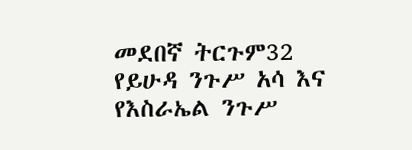መደበኛ ትርጉም32 የይሁዳ ንጉሥ አሳ እና የእስራኤል ንጉሥ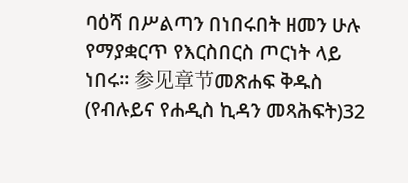ባዕሻ በሥልጣን በነበሩበት ዘመን ሁሉ የማያቋርጥ የእርስበርስ ጦርነት ላይ ነበሩ። 参见章节መጽሐፍ ቅዱስ (የብሉይና የሐዲስ ኪዳን መጻሕፍት)32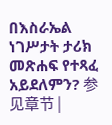በእስራኤል ነገሥታት ታሪክ መጽሐፍ የተጻፈ አይደለምን? 参见章节 |